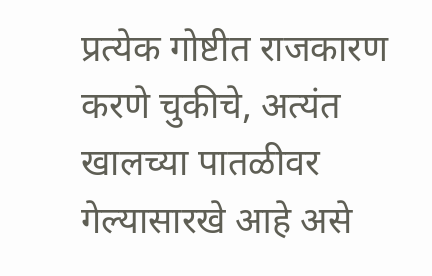प्रत्येक गोष्टीत राजकारण करणे चुकीचे, अत्यंत खालच्या पातळीवर गेल्यासारखे आहे असे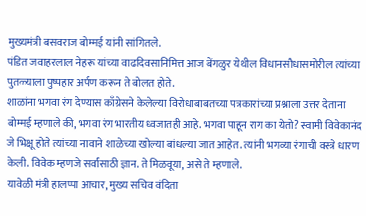मुख्यमंत्री बसवराज बोम्मई यांनी सांगितले.
पंडित जवाहरलाल नेहरू यांच्या वाढदिवसानिमित्त आज बेंगळुर येथील विधानसौधासमोरील त्यांच्या पुतळ्याला पुष्पहार अर्पण करून ते बोलत होते.
शाळांना भगवा रंग देण्यास काँग्रेसने केलेल्या विरोधाबाबतच्या पत्रकारांच्या प्रश्नाला उत्तर देताना बोम्मई म्हणाले की, भगवा रंग भारतीय ध्वजातही आहे. भगवा पाहून राग का येतो? स्वामी विवेकानंद जे भिक्षू होते त्यांच्या नावाने शाळेच्या खोल्या बांधल्या जात आहेत. त्यांनी भगव्या रंगाची वस्त्रे धारण केली. विवेक म्हणजे सर्वांसाठी ज्ञान. ते मिळवूया, असे ते म्हणाले.
यावेळी मंत्री हालप्पा आचार, मुख्य सचिव वंदिता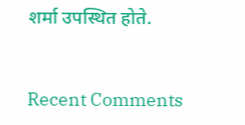शर्मा उपस्थित होते.


Recent Comments